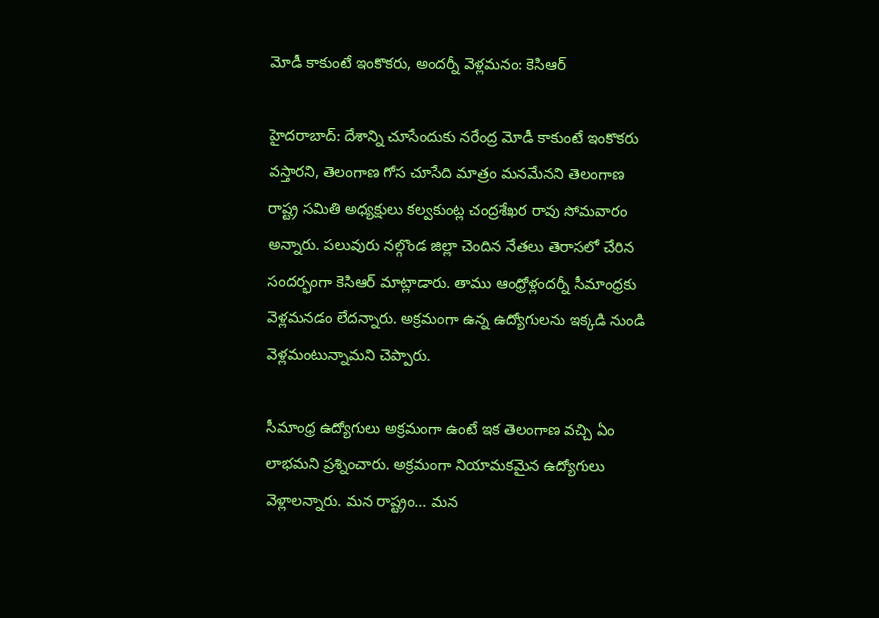మోడీ కాకుంటే ఇంకొకరు, అందర్నీ వెళ్లమనం: కెసిఆర్

హైదరాబాద్: దేశాన్ని చూసేందుకు నరేంద్ర మోడీ కాకుంటే ఇంకొకరు వస్తారని, తెలంగాణ గోస చూసేది మాత్రం మనమేనని తెలంగాణ రాష్ట్ర సమితి అధ్యక్షులు కల్వకుంట్ల చంద్రశేఖర రావు సోమవారం అన్నారు. పలువురు నల్గొండ జిల్లా చెందిన నేతలు తెరాసలో చేరిన సందర్భంగా కెసిఆర్ మాట్లాడారు. తాము ఆంధ్రోళ్లందర్నీ సీమాంధ్రకు వెళ్లమనడం లేదన్నారు. అక్రమంగా ఉన్న ఉద్యోగులను ఇక్కడి నుండి వెళ్లమంటున్నామని చెప్పారు.

సీమాంధ్ర ఉద్యోగులు అక్రమంగా ఉంటే ఇక తెలంగాణ వచ్చి ఏం లాభమని ప్రశ్నించారు. అక్రమంగా నియామకమైన ఉద్యోగులు వెళ్లాలన్నారు. మన రాష్ట్రం... మన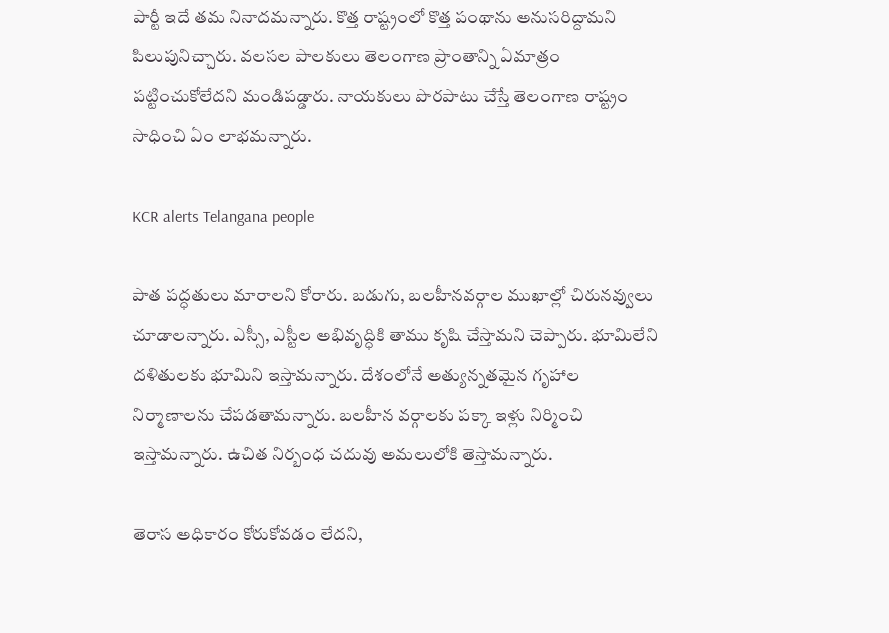పార్టీ ఇదే తమ నినాదమన్నారు. కొత్త రాష్ట్రంలో కొత్త పంథాను అనుసరిద్దామని పిలుపునిచ్చారు. వలసల పాలకులు తెలంగాణ ప్రాంతాన్ని ఏమాత్రం పట్టించుకోలేదని మండిపడ్డారు. నాయకులు పొరపాటు చేస్తే తెలంగాణ రాష్ట్రం సాధించి ఏం లాభమన్నారు.

KCR alerts Telangana people

పాత పద్ధతులు మారాలని కోరారు. బడుగు, బలహీనవర్గాల ముఖాల్లో చిరునవ్వులు చూడాలన్నారు. ఎస్సీ, ఎస్టీల అభివృద్ధికి తాము కృషి చేస్తామని చెప్పారు. భూమిలేని దళితులకు భూమిని ఇస్తామన్నారు. దేశంలోనే అత్యున్నతమైన గృహాల నిర్మాణాలను చేపడతామన్నారు. బలహీన వర్గాలకు పక్కా ఇళ్లు నిర్మించి ఇస్తామన్నారు. ఉచిత నిర్బంధ చదువు అమలులోకి తెస్తామన్నారు.

తెరాస అధికారం కోరుకోవడం లేదని,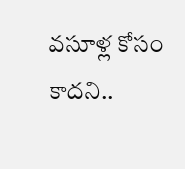వసూళ్ల కోసం కాదని..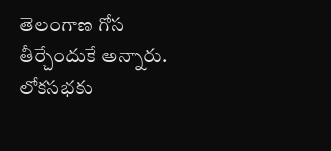తెలంగాణ గోస తీర్చేందుకే అన్నారు. లోకసభకు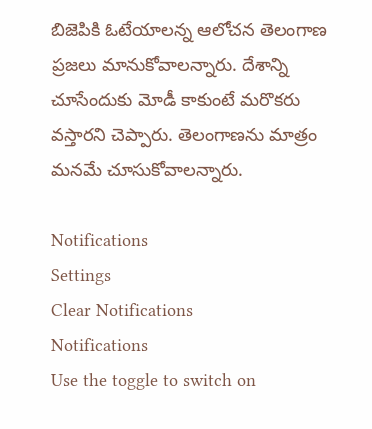బిజెపికి ఓటేయాలన్న ఆలోచన తెలంగాణ ప్రజలు మానుకోవాలన్నారు. దేశాన్ని చూసేందుకు మోడీ కాకుంటే మరొకరు వస్తారని చెప్పారు. తెలంగాణను మాత్రం మనమే చూసుకోవాలన్నారు.

Notifications
Settings
Clear Notifications
Notifications
Use the toggle to switch on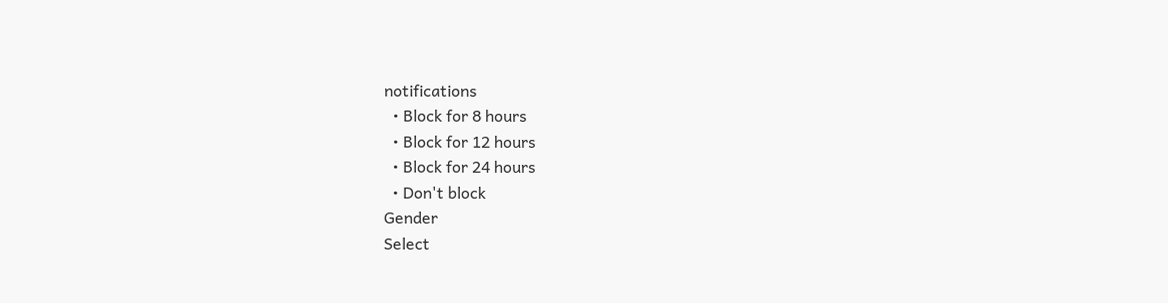notifications
  • Block for 8 hours
  • Block for 12 hours
  • Block for 24 hours
  • Don't block
Gender
Select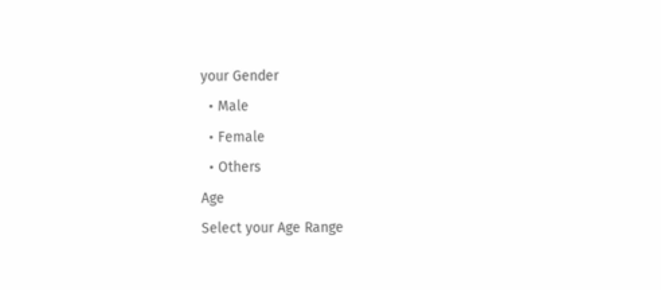your Gender
  • Male
  • Female
  • Others
Age
Select your Age Range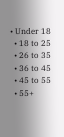• Under 18
  • 18 to 25
  • 26 to 35
  • 36 to 45
  • 45 to 55
  • 55+